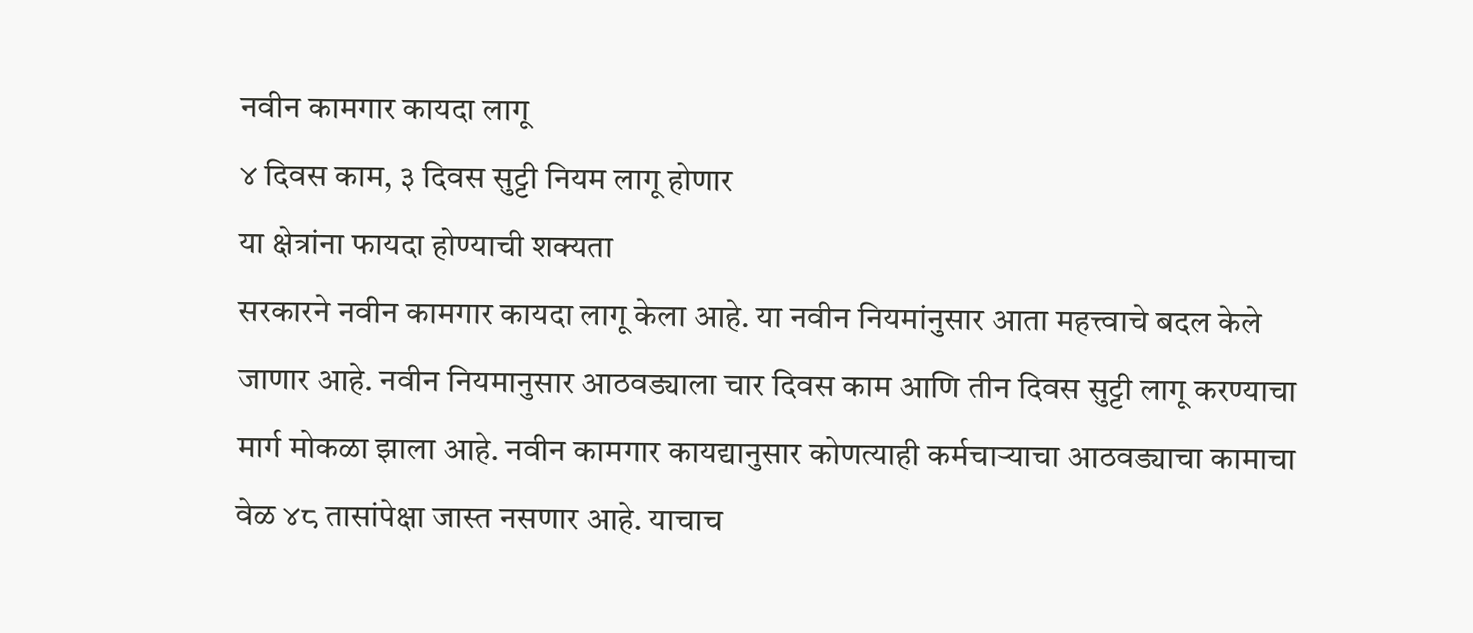नवीन कामगार कायदा लागू
४ दिवस काम, ३ दिवस सुट्टी नियम लागू होणार
या क्षेत्रांना फायदा होण्याची शक्यता
सरकारने नवीन कामगार कायदा लागू केला आहे. या नवीन नियमांनुसार आता महत्त्वाचे बदल केले जाणार आहे. नवीन नियमानुसार आठवड्याला चार दिवस काम आणि तीन दिवस सुट्टी लागू करण्याचा मार्ग मोकळा झाला आहे. नवीन कामगार कायद्यानुसार कोणत्याही कर्मचाऱ्याचा आठवड्याचा कामाचा वेळ ४८ तासांपेक्षा जास्त नसणार आहे. याचाच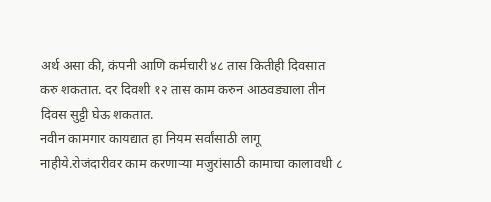अर्थ असा की, कंपनी आणि कर्मचारी ४८ तास कितीही दिवसात करु शकतात. दर दिवशी १२ तास काम करुन आठवड्याला तीन दिवस सुट्टी घेऊ शकतात.
नवीन कामगार कायद्यात हा नियम सर्वांसाठी लागू नाहीये.रोजंदारीवर काम करणाऱ्या मजुरांसाठी कामाचा कालावधी ८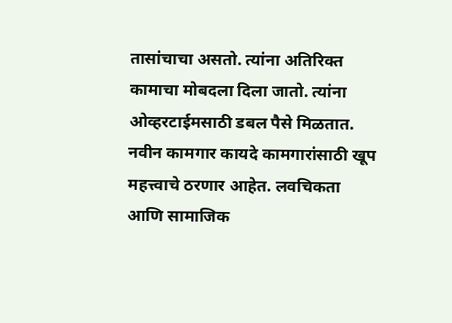तासांचाचा असतो. त्यांना अतिरिक्त कामाचा मोबदला दिला जातो. त्यांना ओव्हरटाईमसाठी डबल पैसे मिळतात.
नवीन कामगार कायदे कामगारांसाठी खूप महत्त्वाचे ठरणार आहेत. लवचिकता आणि सामाजिक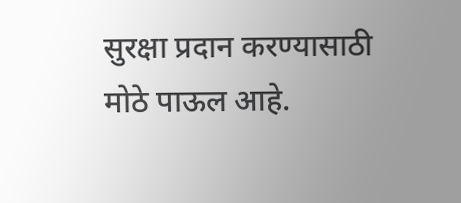सुरक्षा प्रदान करण्यासाठी मोठे पाऊल आहे.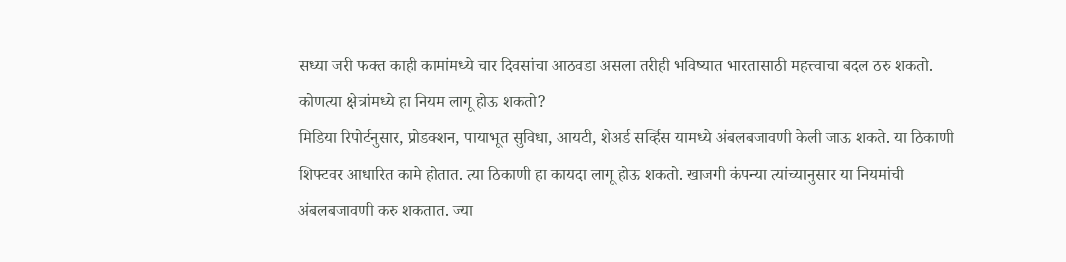सध्या जरी फक्त काही कामांमध्ये चार दिवसांचा आठवडा असला तरीही भविष्यात भारतासाठी महत्त्वाचा बदल ठरु शकतो.
कोणत्या क्षेत्रांमध्ये हा नियम लागू होऊ शकतो?
मिडिया रिपोर्टनुसार, प्रोडक्शन, पायाभूत सुविधा, आयटी, शेअर्ड सर्व्हिस यामध्ये अंबलबजावणी केली जाऊ शकते. या ठिकाणी शिफ्टवर आधारित कामे होतात. त्या ठिकाणी हा कायदा लागू होऊ शकतो. खाजगी कंपन्या त्यांच्यानुसार या नियमांची अंबलबजावणी करु शकतात. ज्या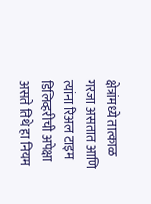क्षेत्रांमध्ये तात्काळ गरजा असतात आणि त्यांना रिअल टाइम डिलिव्हरीची अपेक्षा असते तिथे हा नियम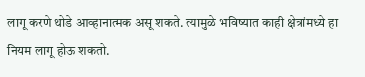लागू करणे थोडे आव्हानात्मक असू शकते. त्यामुळे भविष्यात काही क्षेत्रांमध्ये हा नियम लागू होऊ शकतो.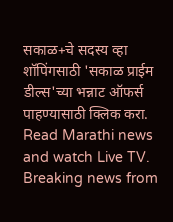सकाळ+चे सदस्य व्हा
शॉपिंगसाठी 'सकाळ प्राईम डील्स'च्या भन्नाट ऑफर्स पाहण्यासाठी क्लिक करा.
Read Marathi news and watch Live TV. Breaking news from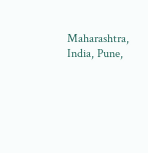Maharashtra, India, Pune,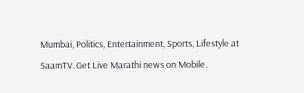Mumbai, Politics, Entertainment, Sports, Lifestyle at SaamTV. Get Live Marathi news on Mobile.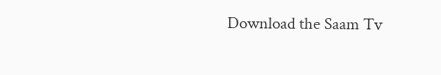Download the Saam Tv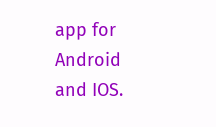app for Android and IOS.